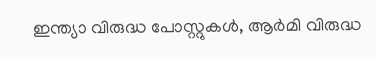ഇന്ത്യാ വിരുദ്ധ പോസ്റ്റുകൾ, ആർമി വിരുദ്ധ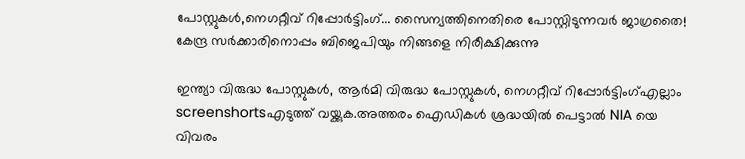പോസ്റ്റുകൾ,നെഗറ്റീവ് റിപ്പോർട്ടിംഗ്... സൈന്യത്തിനെതിരെ പോസ്റ്റിടുന്നവർ ജാഗ്രതൈ! കേന്ദ്ര സർക്കാരിനൊപ്പം ബിജെപിയും നിങ്ങളെ നിരീക്ഷിക്കുന്നു

ഇന്ത്യാ വിരുദ്ധ പോസ്റ്റുകൾ, ആർമി വിരുദ്ധ പോസ്റ്റുകൾ, നെഗറ്റീവ് റിപ്പോർട്ടിംഗ്എല്ലാം screenshortsഎടുത്ത് വയ്ക്കുക.അത്തരം ഐഡികൾ ശ്രദ്ധയിൽ പെട്ടാൽ NIA യെ വിവരം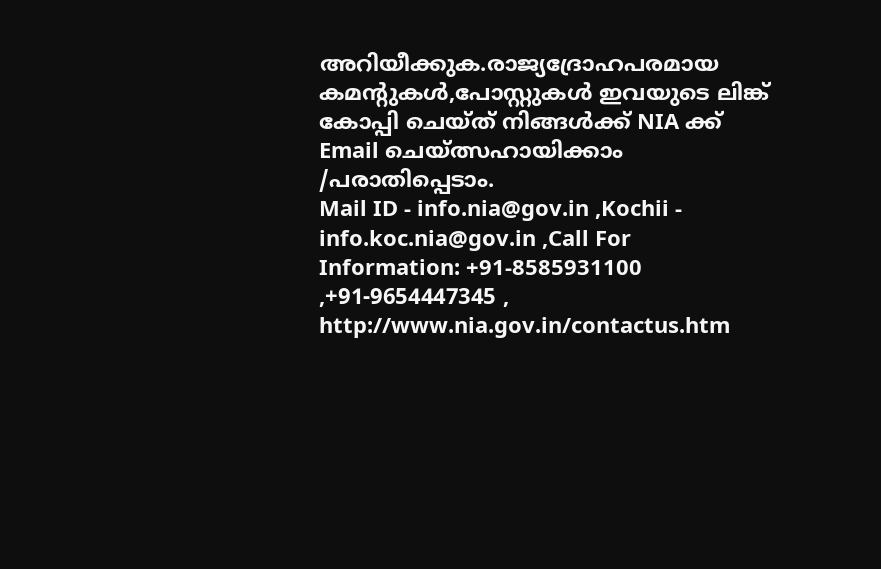അറിയീക്കുക.രാജ്യദ്രോഹപരമായ കമന്റുകൾ,പോസ്റ്റുകൾ ഇവയുടെ ലിങ്ക് കോപ്പി ചെയ്ത് നിങ്ങൾക്ക് NIA ക്ക് Email ചെയ്ത്സഹായിക്കാം /പരാതിപ്പെടാം.
Mail ID - info.nia@gov.in ,Kochii - info.koc.nia@gov.in ,Call For Information: +91-8585931100 ,+91-9654447345 , http://www.nia.gov.in/contactus.htm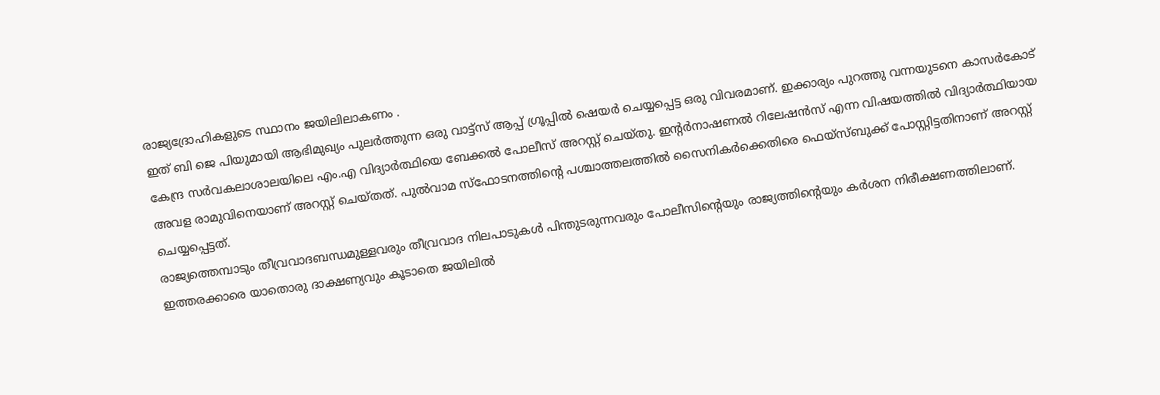രാജ്യദ്രോഹികളുടെ സ്ഥാനം ജയിലിലാകണം .
ഇത് ബി ജെ പിയുമായി ആഭിമുഖ്യം പുലർത്തുന്ന ഒരു വാട്ട്സ് ആപ്പ് ഗ്രൂപ്പിൽ ഷെയർ ചെയ്യപ്പെട്ട ഒരു വിവരമാണ്. ഇക്കാര്യം പുറത്തു വന്നയുടനെ കാസർകോട് കേന്ദ്ര സർവകലാശാലയിലെ എം.എ വിദ്യാർത്ഥിയെ ബേക്കൽ പോലീസ് അറസ്റ്റ് ചെയ്തു. ഇന്റർനാഷണൽ റിലേഷൻസ് എന്ന വിഷയത്തിൽ വിദ്യാർത്ഥിയായ അവള രാമുവിനെയാണ് അറസ്റ്റ് ചെയ്തത്. പുൽവാമ സ്ഫോടനത്തിന്റെ പശ്ചാത്തലത്തിൽ സൈനികർക്കെതിരെ ഫെയ്സ്ബുക്ക് പോസ്റ്റിട്ടതിനാണ് അറസ്റ്റ് ചെയ്യപ്പെട്ടത്.
രാജ്യത്തെമ്പാടും തീവ്രവാദബന്ധമുള്ളവരും തീവ്രവാദ നിലപാടുകൾ പിന്തുടരുന്നവരും പോലീസിന്റെയും രാജ്യത്തിന്റെയും കർശന നിരീക്ഷണത്തിലാണ്. ഇത്തരക്കാരെ യാതൊരു ദാക്ഷണ്യവും കൂടാതെ ജയിലിൽ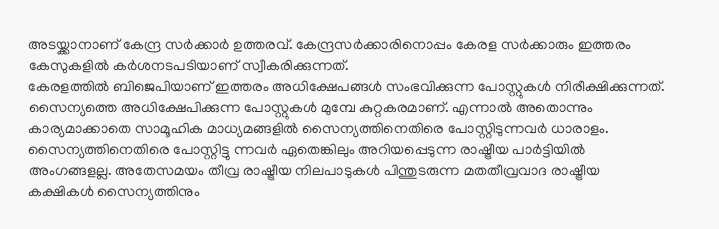അടയ്ക്കാനാണ് കേന്ദ്ര സർക്കാർ ഉത്തരവ്. കേന്ദ്രസർക്കാരിനൊപ്പം കേരള സർക്കാരും ഇത്തരം കേസുകളിൽ കർശനടപടിയാണ് സ്വീകരിക്കുന്നത്.
കേരളത്തിൽ ബിജെപിയാണ് ഇത്തരം അധിക്ഷേപങ്ങൾ സംഭവിക്കുന്ന പോസ്റ്റുകൾ നിരീക്ഷിക്കുന്നത്. സൈന്യത്തെ അധിക്ഷേപിക്കുന്ന പോസ്റ്റുകൾ മുമ്പേ കുറ്റകരമാണ്. എന്നാൽ അതൊന്നും കാര്യമാക്കാതെ സാമൂഹിക മാധ്യമങ്ങളിൽ സൈന്യത്തിനെതിരെ പോസ്റ്റിടുന്നവർ ധാരാളം. സൈന്യത്തിനെതിരെ പോസ്റ്റിട്ടു ന്നവർ ഏതെങ്കിലും അറിയപ്പെടുന്ന രാഷ്ട്രീയ പാർട്ടിയിൽ അംഗങ്ങളല്ല. അതേസമയം തീവ്ര രാഷ്ട്രീയ നിലപാടുകൾ പിന്തുടരുന്ന മതതീവ്രവാദ രാഷ്ട്രീയ കക്ഷികൾ സൈന്യത്തിനും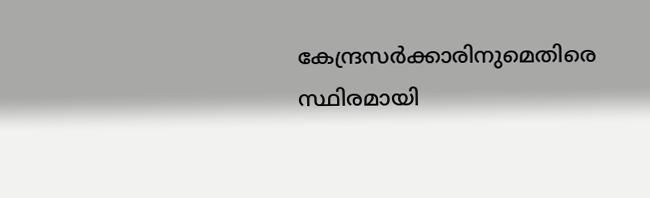കേന്ദ്രസർക്കാരിനുമെതിരെ സ്ഥിരമായി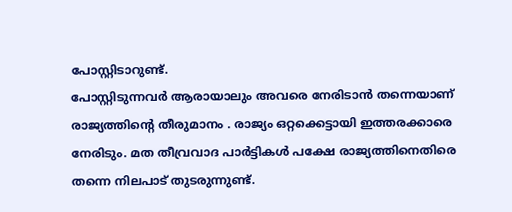പോസ്റ്റിടാറുണ്ട്.
പോസ്റ്റിടുന്നവർ ആരായാലും അവരെ നേരിടാൻ തന്നെയാണ് രാജ്യത്തിന്റെ തീരുമാനം . രാജ്യം ഒറ്റക്കെട്ടായി ഇത്തരക്കാരെ നേരിടും. മത തീവ്രവാദ പാർട്ടികൾ പക്ഷേ രാജ്യത്തിനെതിരെ തന്നെ നിലപാട് തുടരുന്നുണ്ട്.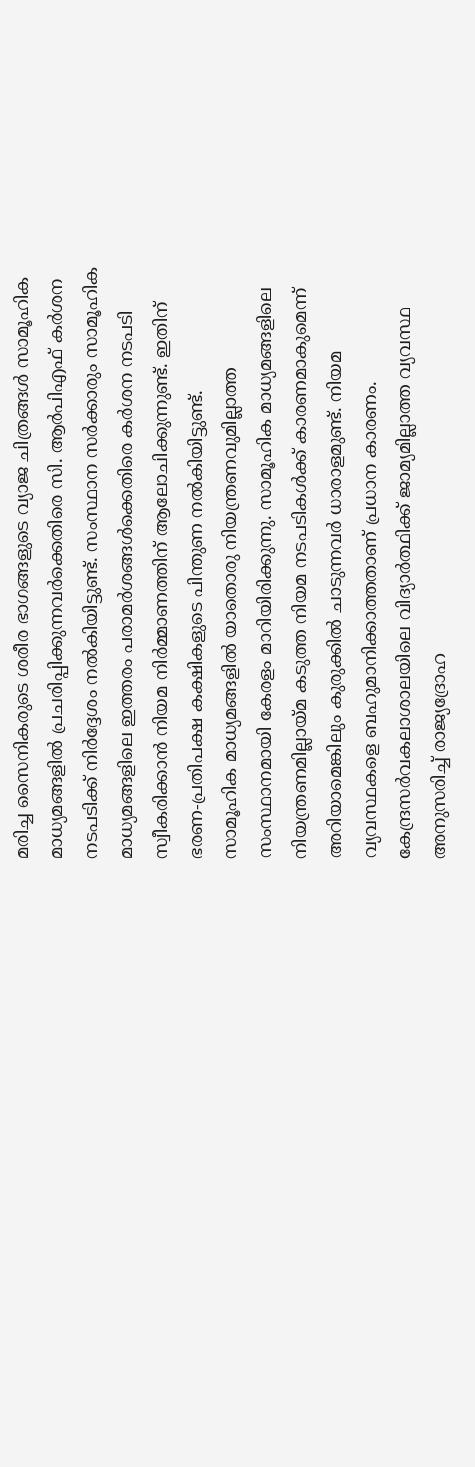മരിച്ച സൈനികരുടെ ശരീര ഭാഗങ്ങളുടെ വ്യാജ ചിത്രങ്ങൾ സാമൂഹിക മാധ്യമങ്ങളിൽ പ്രചരിപ്പിക്കുന്നവർക്കെതിരെ സി. ആർപിഎഫ് കർശന നടപടിക്ക് നിർദ്ദേശം നൽകിയിട്ടുണ്ട്. സംസ്ഥാന സർക്കാരും സാമൂഹിക മാധ്യമങ്ങളിലെ ഇത്തരം പരാമർശങ്ങൾക്കെതിരെ കർശന നടപടി സ്വീകരിക്കാൻ നിയമ നിർമ്മാണത്തിന് ആലോചിക്കുന്നുണ്ട്. ഇതിന് ഭരണ-പ്രതിപക്ഷ കക്ഷികളുടെ പിന്തുണ നൽകിയിട്ടുണ്ട്.
സാമൂഹിക മാധ്യമങ്ങളിൽ യാതൊരു നിയന്ത്രണവുമില്ലാത്ത സംസ്ഥാനമായി കേരളം മാറിയിരിക്കുന്നു. സാമൂഹിക മാധ്യമങ്ങളിലെ നിയന്ത്രണമില്ലായ്മ കടുത്ത നിയമ നടപടികൾക്ക് കാരണമാകുമെന്ന് അറിയാമെങ്കിലും കുരുക്കിൽ ചാടുന്നവർ ധാരാളമുണ്ട്. നിയമ വ്യവസ്ഥകളെ ബഹുമാനിക്കാത്തതാണ് പ്രധാന കാരണം.
കേന്ദ്രസർവകലാശാലയിലെ വിദ്യാർത്ഥിക്ക് ജാമ്യമില്ലാത്ത വ്യവസ്ഥ അനുസരിച്ച് രാജ്യദ്രോഹ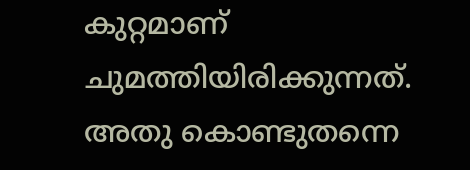കുറ്റമാണ് ചുമത്തിയിരിക്കുന്നത്. അതു കൊണ്ടുതന്നെ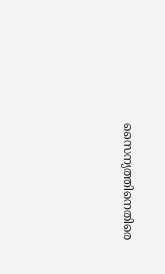സൈന്യത്തിനെതിരെ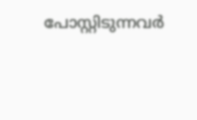പോസ്റ്റിടുന്നവർ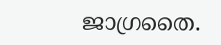ജാഗ്രതൈ.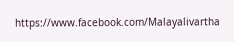https://www.facebook.com/Malayalivartha